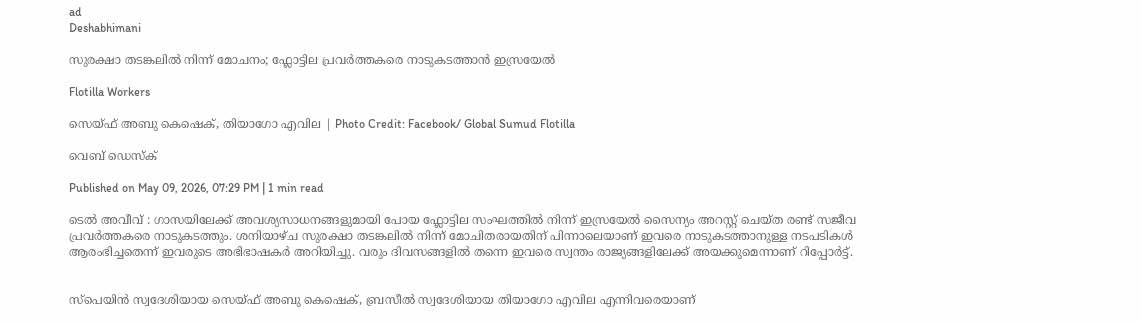ad
Deshabhimani

സുരക്ഷാ തടങ്കലിൽ നിന്ന് മോചനം; ഫ്ലോട്ടില പ്രവർത്തകരെ നാടുകടത്താൻ ഇസ്രയേൽ

Flotilla Workers

സെയ്ഫ് അബു കെഷെക്, തിയാഗോ എവില | Photo Credit: Facebook/ Global Sumud Flotilla

വെബ് ഡെസ്ക്

Published on May 09, 2026, 07:29 PM | 1 min read

ടെൽ അവീവ് : ഗാസയിലേക്ക് അവശ്യസാധനങ്ങളുമായി പോയ ഫ്ലോട്ടില സംഘത്തിൽ നിന്ന് ഇസ്രയേൽ സൈന്യം അറസ്റ്റ് ചെയ്ത രണ്ട് സജീവ പ്രവർത്തകരെ നാടുകടത്തും. ശനിയാഴ്ച സുരക്ഷാ തടങ്കലിൽ നിന്ന് മോചിതരായതിന് പിന്നാലെയാണ് ഇവരെ നാടുകടത്താനുള്ള നടപടികൾ ആരംഭിച്ചതെന്ന് ഇവരുടെ അഭിഭാഷകർ അറിയിച്ചു. വരും ദിവസങ്ങളിൽ തന്നെ ഇവരെ സ്വന്തം രാജ്യങ്ങളിലേക്ക് അയക്കുമെന്നാണ് റിപ്പോർട്ട്.


സ്പെയിൻ സ്വദേശിയായ സെയ്ഫ് അബു കെഷെക്, ബ്രസീൽ സ്വദേശിയായ തിയാഗോ എവില എന്നിവരെയാണ്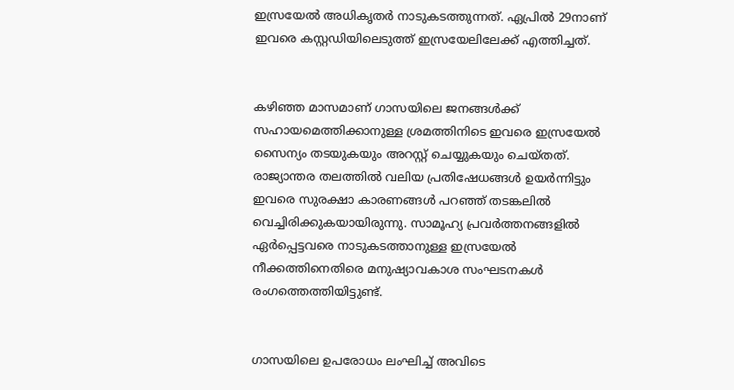ഇസ്രയേൽ അധികൃതർ നാടുകടത്തുന്നത്. ഏപ്രിൽ 29നാണ് ഇവരെ കസ്റ്റഡിയിലെടുത്ത് ഇസ്രയേലിലേക്ക് എത്തിച്ചത്.


കഴിഞ്ഞ മാസമാണ് ഗാസയിലെ ജനങ്ങൾക്ക് സഹായമെത്തിക്കാനുള്ള ശ്രമത്തിനിടെ ഇവരെ ഇസ്രയേൽ സൈന്യം തടയുകയും അറസ്റ്റ് ചെയ്യുകയും ചെയ്തത്. രാജ്യാന്തര തലത്തിൽ വലിയ പ്രതിഷേധങ്ങൾ ഉയർന്നിട്ടും ഇവരെ സുരക്ഷാ കാരണങ്ങൾ പറഞ്ഞ് തടങ്കലിൽ വെച്ചിരിക്കുകയായിരുന്നു. സാമൂഹ്യ പ്രവർത്തനങ്ങളിൽ ഏർപ്പെട്ടവരെ നാടുകടത്താനുള്ള ഇസ്രയേൽ നീക്കത്തിനെതിരെ മനുഷ്യാവകാശ സംഘടനകൾ രംഗത്തെത്തിയിട്ടുണ്ട്.


ഗാസയിലെ ഉപരോധം ലംഘിച്ച് അവിടെ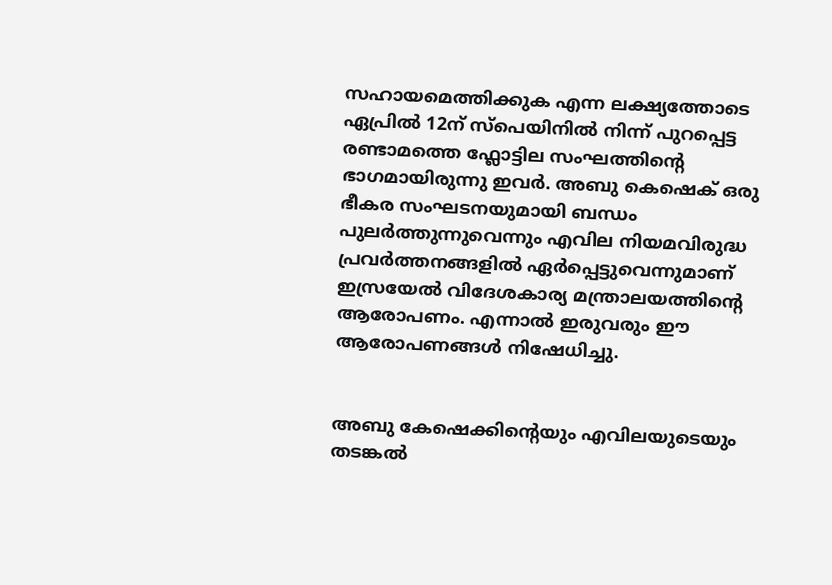സഹായമെത്തിക്കുക എന്ന ലക്ഷ്യത്തോടെ ഏപ്രിൽ 12ന് സ്പെയിനിൽ നിന്ന് പുറപ്പെട്ട രണ്ടാമത്തെ ഫ്ലോട്ടില സംഘത്തിന്റെ ഭാഗമായിരുന്നു ഇവർ. അബു കെഷെക് ഒരു ഭീകര സംഘടനയുമായി ബന്ധം പുലർത്തുന്നുവെന്നും എവില നിയമവിരുദ്ധ പ്രവർത്തനങ്ങളിൽ ഏർപ്പെട്ടുവെന്നുമാണ് ഇസ്രയേൽ വിദേശകാര്യ മന്ത്രാലയത്തിന്റെ ആരോപണം. എന്നാൽ ഇരുവരും ഈ ആരോപണങ്ങൾ നിഷേധിച്ചു.


അബു കേഷെക്കിന്റെയും എവിലയുടെയും തടങ്കൽ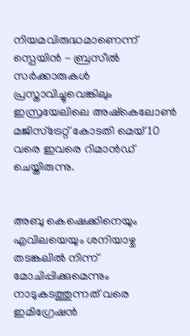നിയമവിരുദ്ധമാണെന്ന് സ്പെയിൻ - ബ്രസീൽ സർക്കാരുകൾ പ്രസ്താവിച്ചുവെങ്കിലും ഇസ്രയേലിലെ അഷ്‌കെലോൺ മജിസ്‌ട്രേറ്റ് കോടതി മെയ് 10 വരെ ഇവരെ റിമാൻഡ് ചെയ്തിരുന്നു.


അബു കെഷെക്കിനെയും എവിലയെയും ശനിയാഴ്ച തടങ്കലിൽ നിന്ന് മോചിപ്പിക്കുമെന്നും നാടുകടത്തുന്നത് വരെ ഇമിഗ്രേഷൻ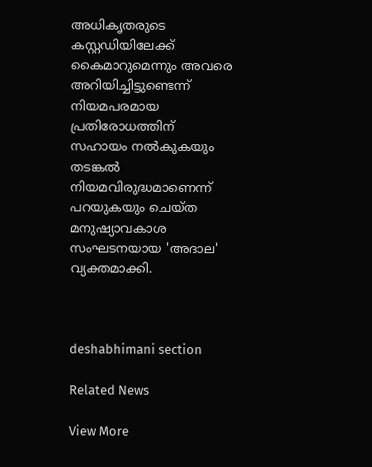അധികൃതരുടെ കസ്റ്റഡിയിലേക്ക് കൈമാറുമെന്നും അവരെ അറിയിച്ചിട്ടുണ്ടെന്ന് നിയമപരമായ പ്രതിരോധത്തിന് സഹായം നൽകുകയും തടങ്കൽ നിയമവിരുദ്ധമാണെന്ന് പറയുകയും ചെയ്ത മനുഷ്യാവകാശ സംഘടനയായ 'അദാല' വ്യക്തമാക്കി.



deshabhimani section

Related News

View More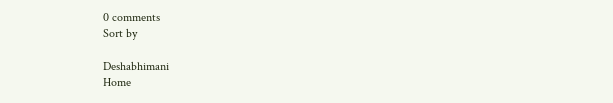0 comments
Sort by

Deshabhimani
Home